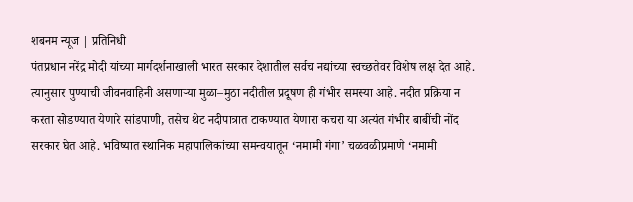शबनम न्यूज | प्रतिनिधी
पंतप्रधान नरेंद्र मोदी यांच्या मार्गदर्शनाखाली भारत सरकार देशातील सर्वच नद्यांच्या स्वच्छतेवर विशेष लक्ष देत आहे. त्यानुसार पुण्याची जीवनवाहिनी असणाऱ्या मुळा–मुठा नदीतील प्रदूषण ही गंभीर समस्या आहे. नदीत प्रक्रिया न करता सोडण्यात येणारे सांडपाणी, तसेच थेट नदीपात्रात टाकण्यात येणारा कचरा या अत्यंत गंभीर बाबींची नोंद सरकार घेत आहे. भविष्यात स्थानिक महापालिकांच्या समन्वयातून ‘नमामी गंगा’ चळवळीप्रमाणे ‘नमामी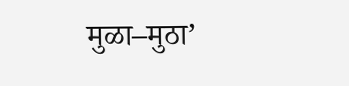मुळा–मुठा’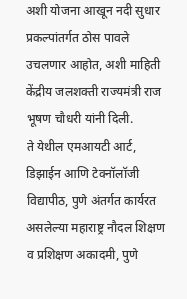अशी योजना आखून नदी सुधार प्रकल्पांतर्गत ठोस पावले उचलणार आहोत, अशी माहिती केंद्रीय जलशक्ती राज्यमंत्री राज भूषण चौधरी यांनी दिली.
ते येथील एमआयटी आर्ट, डिझाईन आणि टेक्नॉलॉजी विद्यापीठ, पुणे अंतर्गत कार्यरत असलेल्या महाराष्ट्र नौदल शिक्षण व प्रशिक्षण अकादमी, पुणे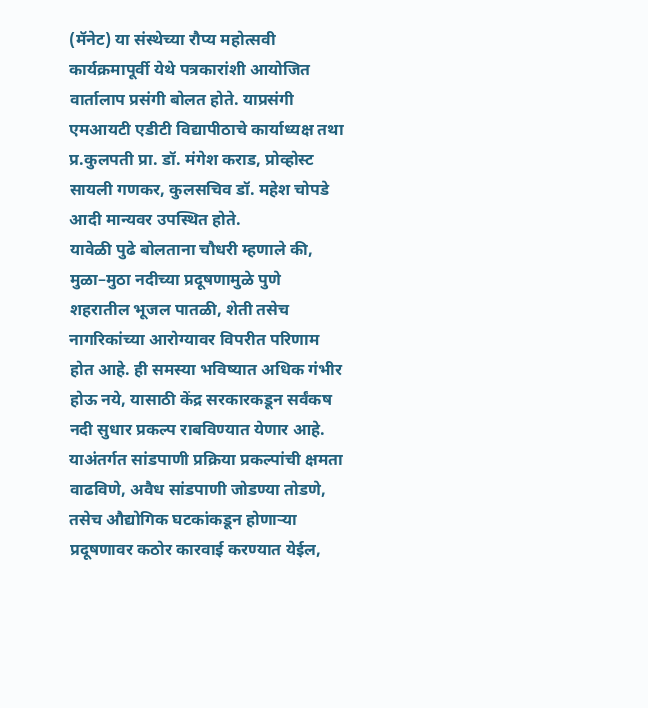(मॅनेट) या संस्थेच्या रौप्य महोत्सवी कार्यक्रमापूर्वी येथे पत्रकारांशी आयोजित वार्तालाप प्रसंगी बोलत होते. याप्रसंगी एमआयटी एडीटी विद्यापीठाचे कार्याध्यक्ष तथा प्र.कुलपती प्रा. डॉ. मंगेश कराड, प्रोव्होस्ट सायली गणकर, कुलसचिव डॉ. महेश चोपडे आदी मान्यवर उपस्थित होते.
यावेळी पुढे बोलताना चौधरी म्हणाले की, मुळा–मुठा नदीच्या प्रदूषणामुळे पुणे शहरातील भूजल पातळी, शेती तसेच नागरिकांच्या आरोग्यावर विपरीत परिणाम होत आहे. ही समस्या भविष्यात अधिक गंभीर होऊ नये, यासाठी केंद्र सरकारकडून सर्वंकष नदी सुधार प्रकल्प राबविण्यात येणार आहे. याअंतर्गत सांडपाणी प्रक्रिया प्रकल्पांची क्षमता वाढविणे, अवैध सांडपाणी जोडण्या तोडणे, तसेच औद्योगिक घटकांकडून होणाऱ्या प्रदूषणावर कठोर कारवाई करण्यात येईल,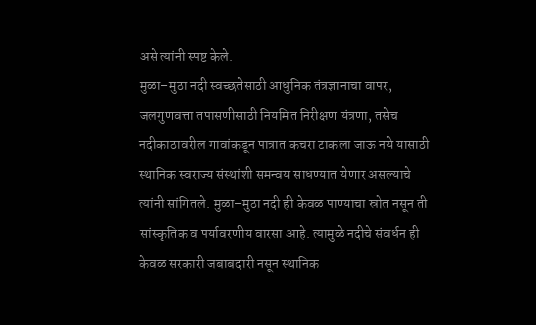असे त्यांनी स्पष्ट केले.
मुळा–मुठा नदी स्वच्छतेसाठी आधुनिक तंत्रज्ञानाचा वापर, जलगुणवत्ता तपासणीसाठी नियमित निरीक्षण यंत्रणा, तसेच नदीकाठावरील गावांकडून पात्रात कचरा टाकला जाऊ नये यासाठी स्थानिक स्वराज्य संस्थांशी समन्वय साधण्यात येणार असल्याचे त्यांनी सांगितले. मुळा–मुठा नदी ही केवळ पाण्याचा स्रोत नसून ती सांस्कृतिक व पर्यावरणीय वारसा आहे. त्यामुळे नदीचे संवर्धन ही केवळ सरकारी जबाबदारी नसून स्थानिक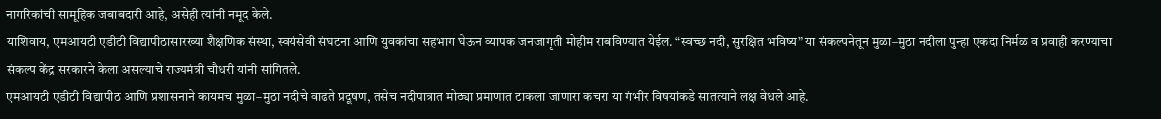नागरिकांची सामूहिक जबाबदारी आहे, असेही त्यांनी नमूद केले.
याशिवाय, एमआयटी एडीटी विद्यापीठासारख्या शैक्षणिक संस्था, स्वयंसेवी संघटना आणि युवकांचा सहभाग घेऊन व्यापक जनजागृती मोहीम राबविण्यात येईल. “स्वच्छ नदी, सुरक्षित भविष्य” या संकल्पनेतून मुळा–मुठा नदीला पुन्हा एकदा निर्मळ व प्रवाही करण्याचा संकल्प केंद्र सरकारने केला असल्याचे राज्यमंत्री चौधरी यांनी सांगितले.
एमआयटी एडीटी विद्यापीठ आणि प्रशासनाने कायमच मुळा–मुठा नदीचे वाढते प्रदूषण, तसेच नदीपात्रात मोठ्या प्रमाणात टाकला जाणारा कचरा या गंभीर विषयांकडे सातत्याने लक्ष वेधले आहे.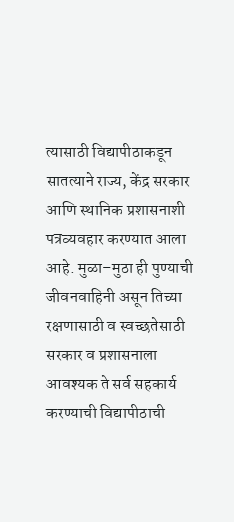त्यासाठी विद्यापीठाकडून सातत्याने राज्य, केंद्र सरकार आणि स्थानिक प्रशासनाशी पत्रव्यवहार करण्यात आला आहे. मुळा–मुठा ही पुण्याची जीवनवाहिनी असून तिच्या रक्षणासाठी व स्वच्छतेसाठी सरकार व प्रशासनाला आवश्यक ते सर्व सहकार्य करण्याची विद्यापीठाची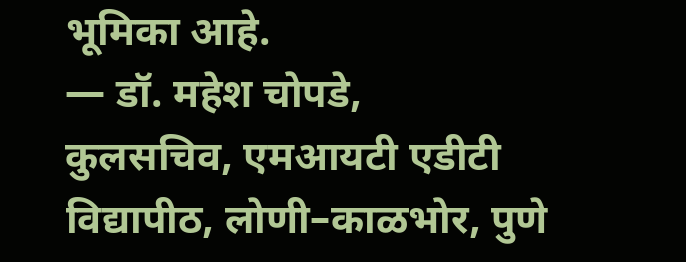भूमिका आहे.
— डॉ. महेश चोपडे,
कुलसचिव, एमआयटी एडीटी विद्यापीठ, लोणी–काळभोर, पुणे